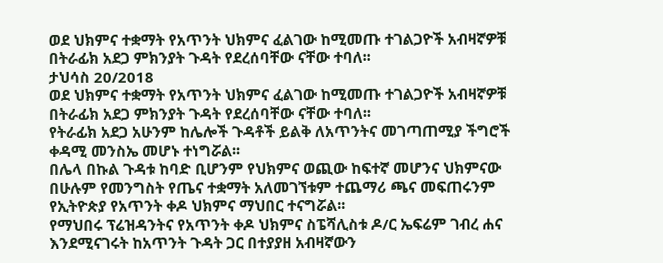ወደ ህክምና ተቋማት የአጥንት ህክምና ፈልገው ከሚመጡ ተገልጋዮች አብዛኛዎቹ በትራፊክ አደጋ ምክንያት ጉዳት የደረሰባቸው ናቸው ተባለ፡፡
ታህሳስ 20/2018
ወደ ህክምና ተቋማት የአጥንት ህክምና ፈልገው ከሚመጡ ተገልጋዮች አብዛኛዎቹ በትራፊክ አደጋ ምክንያት ጉዳት የደረሰባቸው ናቸው ተባለ፡፡
የትራፊክ አደጋ አሁንም ከሌሎች ጉዳቶች ይልቅ ለአጥንትና መገጣጠሚያ ችግሮች ቀዳሚ መንስኤ መሆኑ ተነግሯል፡፡
በሌላ በኩል ጉዳቱ ከባድ ቢሆንም የህክምና ወጪው ከፍተኛ መሆንና ህክምናው በሁሉም የመንግስት የጤና ተቋማት አለመገኘቱም ተጨማሪ ጫና መፍጠሩንም የኢትዮጵያ የአጥንት ቀዶ ህክምና ማህበር ተናግሯል፡፡
የማህበሩ ፕሬዝዳንትና የአጥንት ቀዶ ህክምና ስፔሻሊስቱ ዶ/ር ኤፍሬም ገብረ ሐና እንደሚናገሩት ከአጥንት ጉዳት ጋር በተያያዘ አብዛኛውን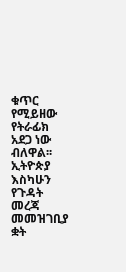ቁጥር የሚይዘው የትራፊክ አደጋ ነው ብለዋል፡፡
ኢትዮጵያ እስካሁን የጉዳት መረጃ መመዝገቢያ ቋት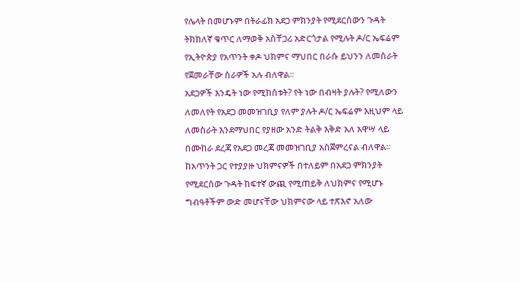የሌላት በመሆኑም በትራፊክ አደጋ ምክንያት የሚደርሰውን ጉዳት ትክክለኛ ቁጥር ለማወቅ አስቸጋሪ አድርጎታል የሚሉት ዶ/ር ኤፍሬም የኢትዮጵያ የአጥንት ቀዶ ህክምና ማህበር በራሱ ይህንን ለመስራት የጀመራቸው ስራዎች አሉ ብለዋል፡፡
አደጋዎች እንዴት ነው የሚከሰቱት? የት ነው በብዛት ያሉት? የሚለውን ለመለየት የአደጋ መመዝገቢያ የለም ያሉት ዶ/ር ኤፍሬም እዚህም ላይ ለመስራት እንደማህበር የያዘው አንድ ትልቅ እቅድ አለ አዋሣ ላይ በሙከራ ደረጃ የአደጋ መረጃ መመዝገቢያ አስጀምረናል ብለዋል፡፡
ከአጥንት ጋር የተያያዙ ህክምናዎች በተለይም በአደጋ ምክንያት የሚደርሰው ጉዳት ከፍተኛ ውጪ የሚጠይቅ ለህክምና የሚሆኑ ግብዓቶችም ውድ መሆናቸው ህክምናው ላይ ተጽእኖ አለው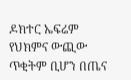ዶክተር ኤፍሬም የህክምና ውጪው ጥቂትም ቢሆን በጤና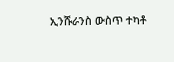ኢንሹራንስ ውስጥ ተካቶ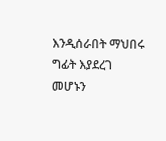እንዲሰራበት ማህበሩ ግፊት እያደረገ መሆኑን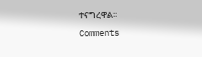ተናግረዋል፡፡
Comments